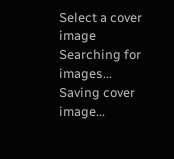Select a cover image
Searching for images...
Saving cover image...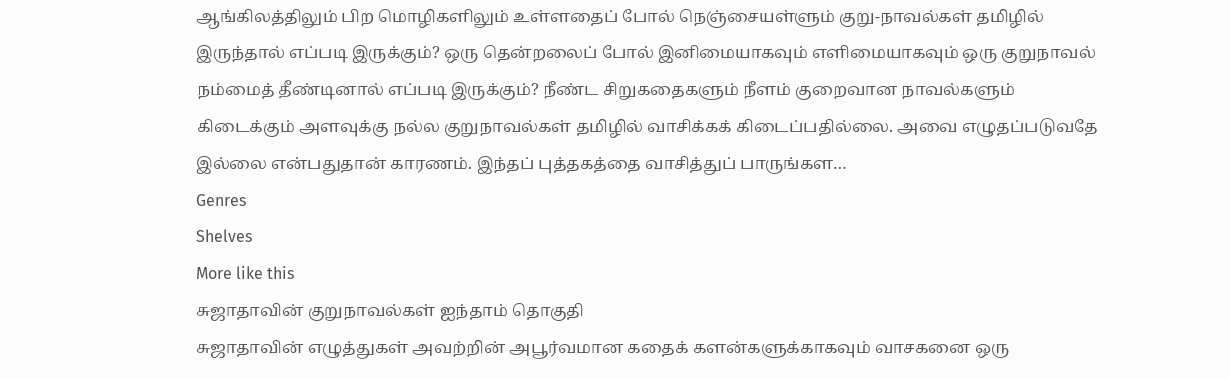ஆங்கிலத்திலும் பிற மொழிகளிலும் உள்ளதைப் போல் நெஞ்சையள்ளும் குறு-நாவல்கள் தமிழில் இருந்தால் எப்படி இருக்கும்? ஒரு தென்றலைப் போல் இனிமையாகவும் எளிமையாகவும் ஒரு குறுநாவல் நம்மைத் தீண்டினால் எப்படி இருக்கும்? நீண்ட சிறுகதைகளும் நீளம் குறைவான நாவல்களும் கிடைக்கும் அளவுக்கு நல்ல குறுநாவல்கள் தமிழில் வாசிக்கக் கிடைப்பதில்லை. அவை எழுதப்படுவதே இல்லை என்பதுதான் காரணம். இந்தப் புத்தகத்தை வாசித்துப் பாருங்கள…
Genres
Shelves
More like this
சுஜாதாவின் குறுநாவல்கள் ஐந்தாம் தொகுதி
சுஜாதாவின் எழுத்துகள் அவற்றின் அபூர்வமான கதைக் களன்களுக்காகவும் வாசகனை ஒரு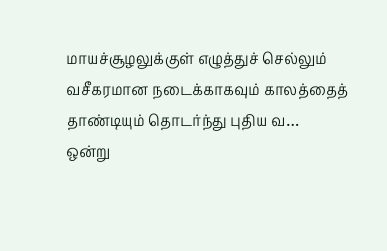மாயச்சூழலுக்குள் எழுத்துச் செல்லும் வசீகரமான நடைக்காகவும் காலத்தைத் தாண்டியும் தொடர்ந்து புதிய வ…
ஒன்று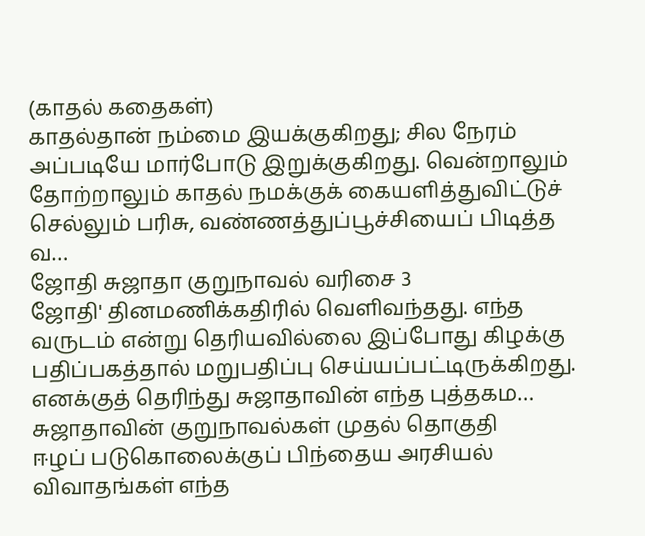(காதல் கதைகள்)
காதல்தான் நம்மை இயக்குகிறது; சில நேரம் அப்படியே மார்போடு இறுக்குகிறது. வென்றாலும் தோற்றாலும் காதல் நமக்குக் கையளித்துவிட்டுச் செல்லும் பரிசு, வண்ணத்துப்பூச்சியைப் பிடித்த வ…
ஜோதி சுஜாதா குறுநாவல் வரிசை 3
ஜோதி' தினமணிக்கதிரில் வெளிவந்தது. எந்த வருடம் என்று தெரியவில்லை இப்போது கிழக்கு பதிப்பகத்தால் மறுபதிப்பு செய்யப்பட்டிருக்கிறது. எனக்குத் தெரிந்து சுஜாதாவின் எந்த புத்தகம…
சுஜாதாவின் குறுநாவல்கள் முதல் தொகுதி
ஈழப் படுகொலைக்குப் பிந்தைய அரசியல் விவாதங்கள் எந்த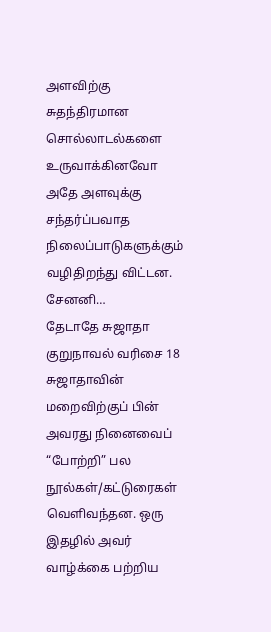அளவிற்கு சுதந்திரமான சொல்லாடல்களை உருவாக்கினவோ அதே அளவுக்கு சந்தர்ப்பவாத நிலைப்பாடுகளுக்கும் வழிதிறந்து விட்டன. சேனனி…
தேடாதே சுஜாதா குறுநாவல் வரிசை 18
சுஜாதாவின் மறைவிற்குப் பின் அவரது நினைவைப் “போற்றி” பல நூல்கள்/கட்டுரைகள் வெளிவந்தன. ஒரு இதழில் அவர் வாழ்க்கை பற்றிய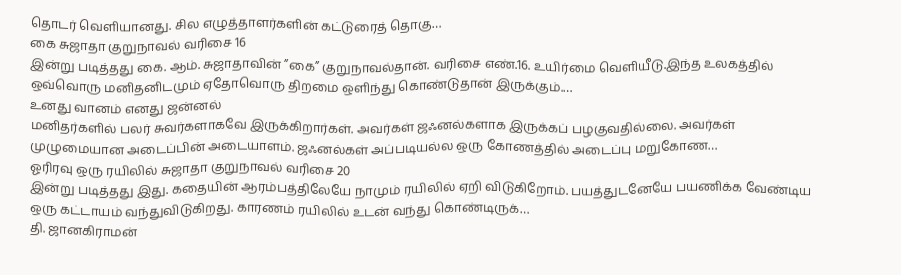தொடர் வெளியானது. சில எழுத்தாளர்களின் கட்டுரைத் தொகு…
கை சுஜாதா குறுநாவல் வரிசை 16
இன்று படித்தது கை. ஆம். சுஜாதாவின் ”கை” குறுநாவல்தான். வரிசை எண்.16. உயிர்மை வெளியீடு.இந்த உலகத்தில் ஒவ்வொரு மனிதனிடமும் ஏதோவொரு திறமை ஒளிந்து கொண்டுதான் இருக்கும்.…
உனது வானம் எனது ஜன்னல்
மனிதர்களில் பலர் சுவர்களாகவே இருக்கிறார்கள். அவர்கள் ஜஃனல்களாக இருக்கப் பழகுவதில்லை. அவர்கள் முழுமையான அடைப்பின் அடையாளம். ஜஃனல்கள் அப்படியல்ல ஒரு கோணத்தில் அடைப்பு மறுகோண…
ஓரிரவு ஒரு ரயிலில் சுஜாதா குறுநாவல் வரிசை 20
இன்று படித்தது இது. கதையின் ஆரம்பத்திலேயே நாமும் ரயிலில் ஏறி விடுகிறோம். பயத்துடனேயே பயணிக்க வேண்டிய ஒரு கட்டாயம் வந்துவிடுகிறது. காரணம் ரயிலில் உடன் வந்து கொண்டிருக்…
தி. ஜானகிராமன்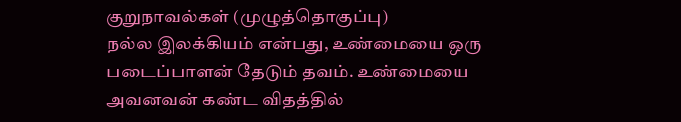குறுநாவல்கள் (முழுத்தொகுப்பு)
நல்ல இலக்கியம் என்பது, உண்மையை ஒரு படைப்பாளன் தேடும் தவம். உண்மையை அவனவன் கண்ட விதத்தில்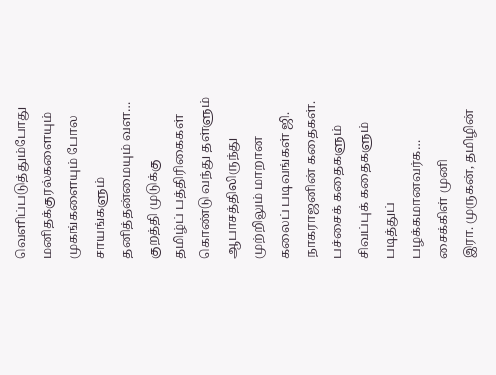வெளிப்படுத்தும்போது மனிதக்குரல்களையும் முகங்களையும் போல சாயங்களும் தனித்தன்மையும் வள…
குறத்தி முடுக்கு
தமிழ்ப் பத்திரிகைகள் கொண்டு வந்து தள்ளும் ஆபாசத்திலிருந்து முற்றிலும் மாறான கலைப் படிவங்கள் ஜி. நாகராஜனின் கதைகள். பச்சைக் கதைகளும் சிவப்புக் கதைகளும் படித்துப் பழக்கமானவர்க…
சைக்கிள் முனி
இரா. முருகன், தமிழின்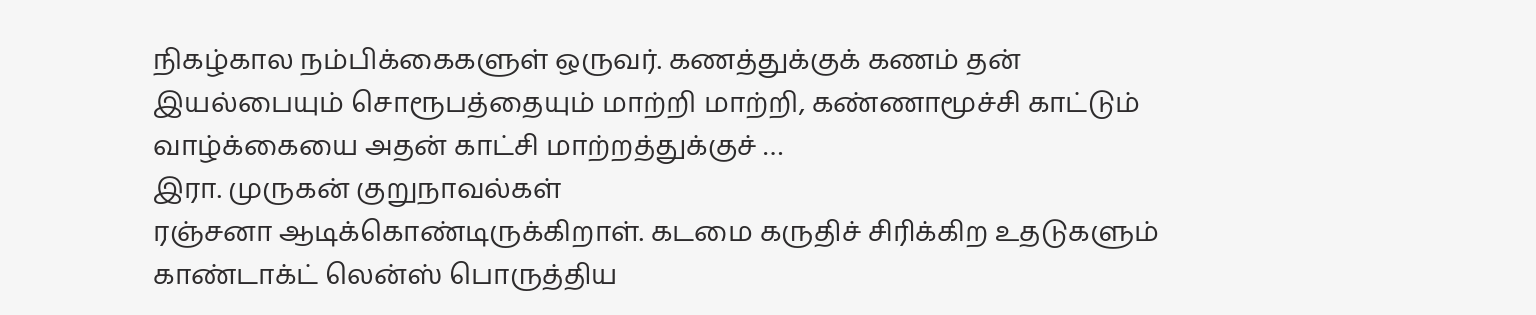நிகழ்கால நம்பிக்கைகளுள் ஒருவர். கணத்துக்குக் கணம் தன் இயல்பையும் சொரூபத்தையும் மாற்றி மாற்றி, கண்ணாமூச்சி காட்டும் வாழ்க்கையை அதன் காட்சி மாற்றத்துக்குச் …
இரா. முருகன் குறுநாவல்கள்
ரஞ்சனா ஆடிக்கொண்டிருக்கிறாள். கடமை கருதிச் சிரிக்கிற உதடுகளும் காண்டாக்ட் லென்ஸ் பொருத்திய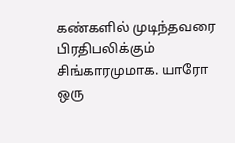கண்களில் முடிந்தவரை பிரதிபலிக்கும் சிங்காரமுமாக. யாரோ ஒரு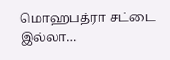மொஹபத்ரா சட்டை இல்லா…